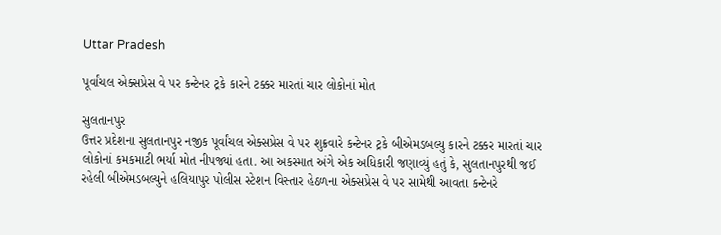Uttar Pradesh

પૂર્વાંચલ એક્સપ્રેસ વે પર કન્ટેનર ટ્રકે કારને ટક્કર મારતાં ચાર લોકોનાં મોત

સુલતાનપુર
ઉત્તર પ્રદેશના સુલતાનપુર નજીક પૂર્વાંચલ એક્સપ્રેસ વે પર શુક્રવારે કન્ટેનર ટ્રકે બીએમડબલ્યુ કારને ટક્કર મારતાં ચાર લોકોનાં કમકમાટી ભર્યા મોત નીપજ્યાં હતા. આ અકસ્માત અંગે એક અધિકારી જણાવ્યું હતું કે, સુલતાનપુરથી જઈ રહેલી બીએમડબલ્યુને હલિયાપુર પોલીસ સ્ટેશન વિસ્તાર હેઠળના એક્સપ્રેસ વે પર સામેથી આવતા કન્ટેનરે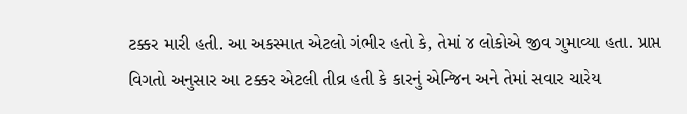ટક્કર મારી હતી. આ અકસ્માત એટલો ગંભીર હતો કે, તેમાં ૪ લોકોએ જીવ ગુમાવ્યા હતા. પ્રાપ્ત વિગતો અનુસાર આ ટક્કર એટલી તીવ્ર હતી કે કારનું એન્જિન અને તેમાં સવાર ચારેય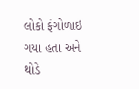લોકો ફંગોળાઇ ગયા હતા અને થોડે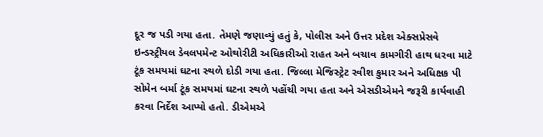દૂર જ પડી ગયા હતા. તેમણે જણાવ્યું હતું કે, પોલીસ અને ઉત્તર પ્રદેશ એક્સપ્રેસવે ઇન્ડસ્ટ્રીયલ ડેવલપમેન્ટ ઓથોરીટી અધિકારીઓ રાહત અને બચાવ કામગીરી હાથ ધરવા માટે ટૂંક સમયમાં ઘટના સ્થળે દોડી ગયા હતા. જિલ્લા મેજિસ્ટ્રેટ રવીશ કુમાર અને અધિક્ષક પી સોમેન બર્મા ટૂંક સમયમાં ઘટના સ્થળે પહોંચી ગયા હતા અને એસડીએમને જરૂરી કાર્યવાહી કરવા નિર્દેશ આપ્યો હતો. ડીએમએ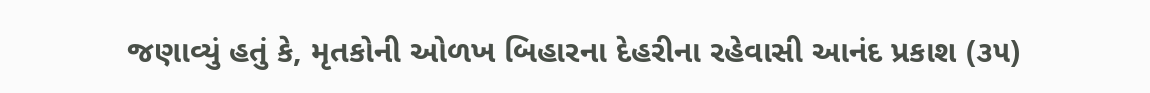જણાવ્યું હતું કે, મૃતકોની ઓળખ બિહારના દેહરીના રહેવાસી આનંદ પ્રકાશ (૩૫)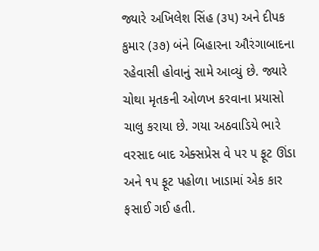જ્યારે અખિલેશ સિંહ (૩૫) અને દીપક કુમાર (૩૭) બંને બિહારના ઔરંગાબાદના રહેવાસી હોવાનું સામે આવ્યું છે. જ્યારે ચોથા મૃતકની ઓળખ કરવાના પ્રયાસો ચાલુ કરાયા છે. ગયા અઠવાડિયે ભારે વરસાદ બાદ એક્સપ્રેસ વે પર ૫ ફૂટ ઊંડા અને ૧૫ ફૂટ પહોળા ખાડામાં એક કાર ફસાઈ ગઈ હતી.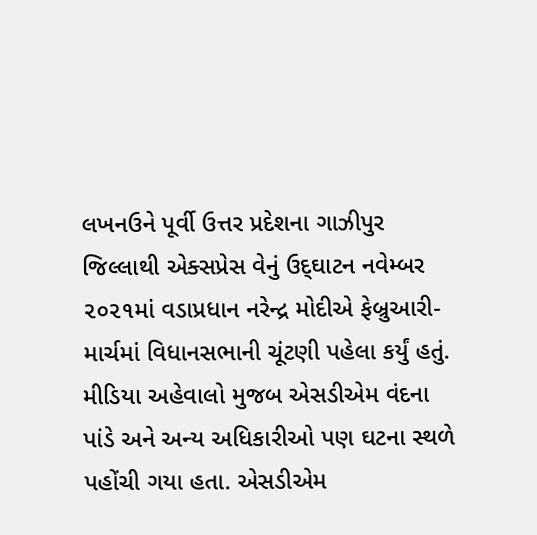લખનઉને પૂર્વી ઉત્તર પ્રદેશના ગાઝીપુર જિલ્લાથી એક્સપ્રેસ વેનું ઉદ્‌ઘાટન નવેમ્બર ૨૦૨૧માં વડાપ્રધાન નરેન્દ્ર મોદીએ ફેબ્રુઆરી-માર્ચમાં વિધાનસભાની ચૂંટણી પહેલા કર્યું હતું. મીડિયા અહેવાલો મુજબ એસડીએમ વંદના પાંડે અને અન્ય અધિકારીઓ પણ ઘટના સ્થળે પહોંચી ગયા હતા. એસડીએમ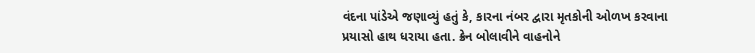વંદના પાંડેએ જણાવ્યું હતું કે, કારના નંબર દ્વારા મૃતકોની ઓળખ કરવાના પ્રયાસો હાથ ધરાયા હતા. ક્રેન બોલાવીને વાહનોને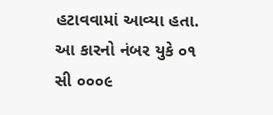હટાવવામાં આવ્યા હતા. આ કારનો નંબર યુકે ૦૧ સી ૦૦૦૯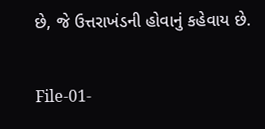છે, જે ઉત્તરાખંડની હોવાનું કહેવાય છે.

File-01-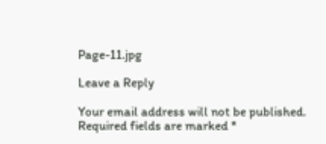Page-11.jpg

Leave a Reply

Your email address will not be published. Required fields are marked *